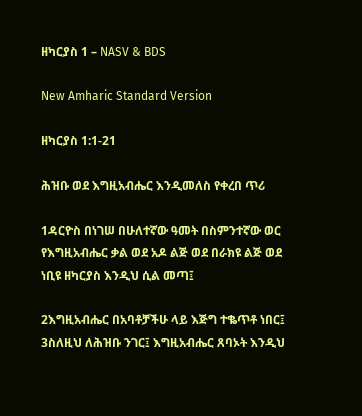ዘካርያስ 1 – NASV & BDS

New Amharic Standard Version

ዘካርያስ 1:1-21

ሕዝቡ ወደ እግዚአብሔር እንዲመለስ የቀረበ ጥሪ

1ዳርዮስ በነገሠ በሁለተኛው ዓመት በስምንተኛው ወር የእግዚአብሔር ቃል ወደ አዶ ልጅ ወደ በራክዩ ልጅ ወደ ነቢዩ ዘካርያስ እንዲህ ሲል መጣ፤

2እግዚአብሔር በአባቶቻችሁ ላይ እጅግ ተቈጥቶ ነበር፤ 3ስለዚህ ለሕዝቡ ንገር፤ እግዚአብሔር ጸባኦት እንዲህ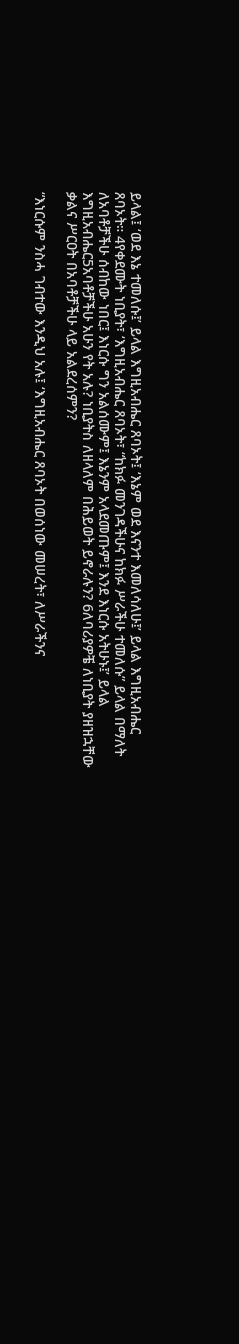ይላል፤ ‘ወደ እኔ ተመለሱ፤’ ይላል እግዚአብሔር ጸባኦት፤ ‘እኔም ወደ እናንተ እመለሳለሁ፤’ ይላል እግዚአብሔር ጸባኦት። 4የቀደሙት ነቢያት፣ ‘እግዚአብሔር ጸባኦት፣ “ከክፉ መንገዳችሁና ከክፉ ሥራችሁ ተመለሱ” ይላል በማለት ለአባቶቻችሁ ሰብከው ነበር፤ እነርሱ ግን አልሰሙም፤ እኔንም አላደመጡም፤ እንደ እነርሱ አትሁኑ፤’ ይላል እግዚአብሔር5አባቶቻችሁ አሁን የት አሉ? ነቢያትስ ለዘላለም በሕይወት ይኖራሉን? 6ለባሪያዎቼ ለነቢያት ያዘዝኋቸው ቃልና ሥርዐት በአባቶቻችሁ ላይ አልደረሰምን?

“እነርሱም ንስሓ ገብተው እንዲህ አሉ፤ ‘እግዚአብሔር ጸባኦት በወሰነው መሠረት፣ ለሥራችንና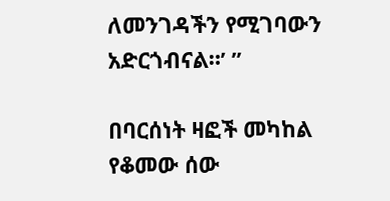ለመንገዳችን የሚገባውን አድርጎብናል።’ ”

በባርሰነት ዛፎች መካከል የቆመው ሰው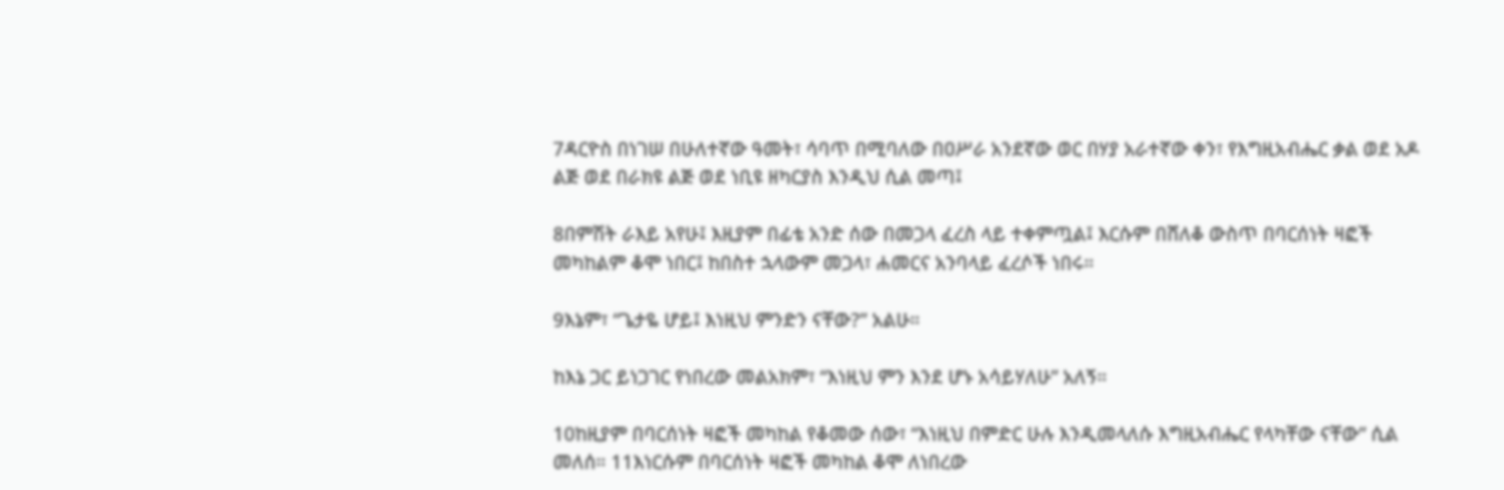7ዳርዮስ በነገሠ በሁለተኛው ዓመት፣ ሳባጥ በሚባለው በዐሥራ አንደኛው ወር በሃያ አራተኛው ቀን፣ የእግዚአብሔር ቃል ወደ አዶ ልጅ ወደ በራክዩ ልጅ ወደ ነቢዩ ዘካርያስ እንዲህ ሲል መጣ፤

8በምሽት ራእይ አየሁ፤ እዚያም በፊቴ አንድ ሰው በመጋላ ፈረስ ላይ ተቀምጧል፤ እርሱም በሸለቆ ውስጥ በባርሰነት ዛፎች መካከልም ቆሞ ነበር፤ ከበስተ ኋላውም መጋላ፣ ሐመርና አንባላይ ፈረሶች ነበሩ።

9እኔም፣ “ጌታዬ ሆይ፤ እነዚህ ምንድን ናቸው?” አልሁ።

ከእኔ ጋር ይነጋገር የነበረው መልአክም፣ “እነዚህ ምን እንደ ሆኑ አሳይሃለሁ” አለኝ።

10ከዚያም በባርሰነት ዛፎች መካከል የቆመው ሰው፣ “እነዚህ በምድር ሁሉ እንዲመላለሱ እግዚአብሔር የላካቸው ናቸው” ሲል መለሰ። 11እነርሱም በባርሰነት ዛፎች መካከል ቆሞ ለነበረው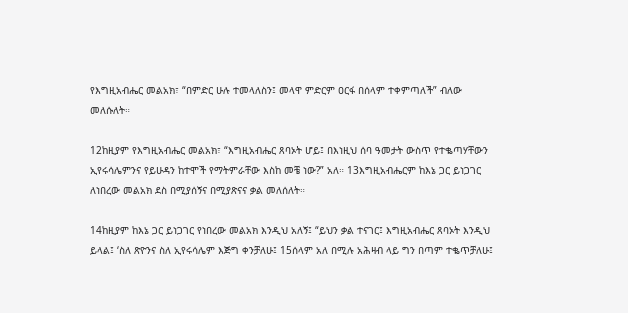የእግዚአብሔር መልአክ፣ “በምድር ሁሉ ተመላለስን፤ መላዋ ምድርም ዐርፋ በሰላም ተቀምጣለች” ብለው መለሱለት።

12ከዚያም የእግዚአብሔር መልአክ፣ “እግዚአብሔር ጸባኦት ሆይ፤ በእነዚህ ሰባ ዓመታት ውስጥ የተቈጣሃቸውን ኢየሩሳሌምንና የይሁዳን ከተሞች የማትምራቸው እስከ መቼ ነው?” አለ። 13እግዚአብሔርም ከእኔ ጋር ይነጋገር ለነበረው መልአክ ደስ በሚያሰኝና በሚያጽናና ቃል መለሰለት።

14ከዚያም ከእኔ ጋር ይነጋገር የነበረው መልአክ እንዲህ አለኝ፤ “ይህን ቃል ተናገር፤ እግዚአብሔር ጸባኦት እንዲህ ይላል፤ ‘ስለ ጽዮንና ስለ ኢየሩሳሌም እጅግ ቀንቻለሁ፤ 15ሰላም አለ በሚሉ አሕዛብ ላይ ግን በጣም ተቈጥቻለሁ፤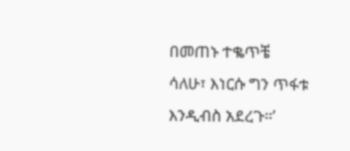በመጠኑ ተቈጥቼ ሳለሁ፣ እነርሱ ግን ጥፋቱ እንዲብስ አደረጉ።’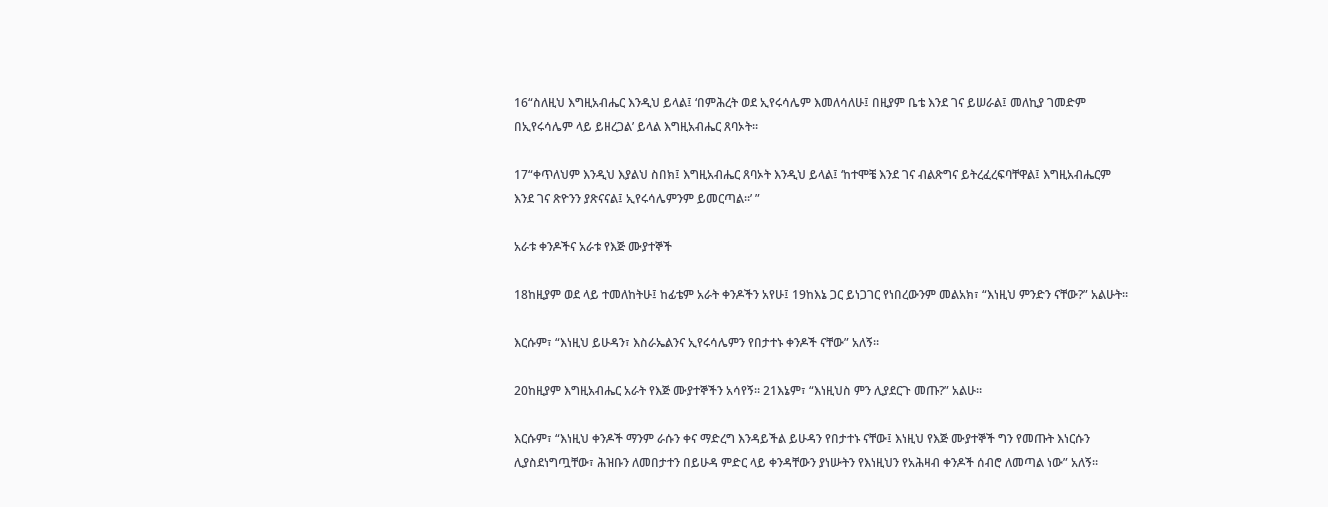16“ስለዚህ እግዚአብሔር እንዲህ ይላል፤ ‘በምሕረት ወደ ኢየሩሳሌም እመለሳለሁ፤ በዚያም ቤቴ እንደ ገና ይሠራል፤ መለኪያ ገመድም በኢየሩሳሌም ላይ ይዘረጋል’ ይላል እግዚአብሔር ጸባኦት።

17“ቀጥለህም እንዲህ እያልህ ስበክ፤ እግዚአብሔር ጸባኦት እንዲህ ይላል፤ ‘ከተሞቼ እንደ ገና ብልጽግና ይትረፈረፍባቸዋል፤ እግዚአብሔርም እንደ ገና ጽዮንን ያጽናናል፤ ኢየሩሳሌምንም ይመርጣል።’ ”

አራቱ ቀንዶችና አራቱ የእጅ ሙያተኞች

18ከዚያም ወደ ላይ ተመለከትሁ፤ ከፊቴም አራት ቀንዶችን አየሁ፤ 19ከእኔ ጋር ይነጋገር የነበረውንም መልአክ፣ “እነዚህ ምንድን ናቸው?” አልሁት።

እርሱም፣ “እነዚህ ይሁዳን፣ እስራኤልንና ኢየሩሳሌምን የበታተኑ ቀንዶች ናቸው” አለኝ።

20ከዚያም እግዚአብሔር አራት የእጅ ሙያተኞችን አሳየኝ። 21እኔም፣ “እነዚህስ ምን ሊያደርጉ መጡ?” አልሁ።

እርሱም፣ “እነዚህ ቀንዶች ማንም ራሱን ቀና ማድረግ እንዳይችል ይሁዳን የበታተኑ ናቸው፤ እነዚህ የእጅ ሙያተኞች ግን የመጡት እነርሱን ሊያስደነግጧቸው፣ ሕዝቡን ለመበታተን በይሁዳ ምድር ላይ ቀንዳቸውን ያነሡትን የእነዚህን የአሕዛብ ቀንዶች ሰብሮ ለመጣል ነው” አለኝ።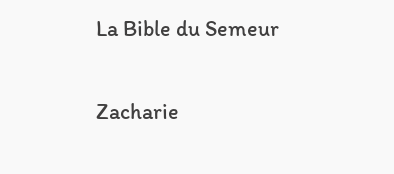La Bible du Semeur

Zacharie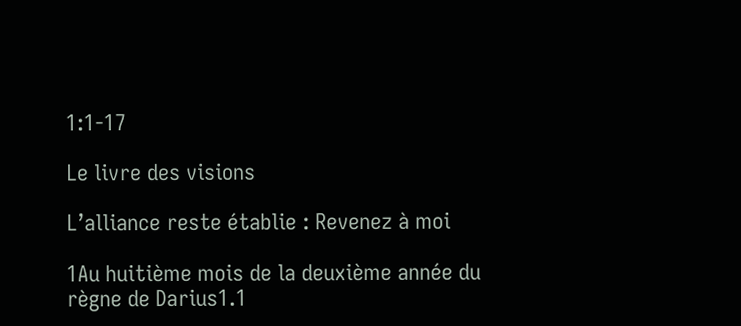1:1-17

Le livre des visions

L’alliance reste établie : Revenez à moi

1Au huitième mois de la deuxième année du règne de Darius1.1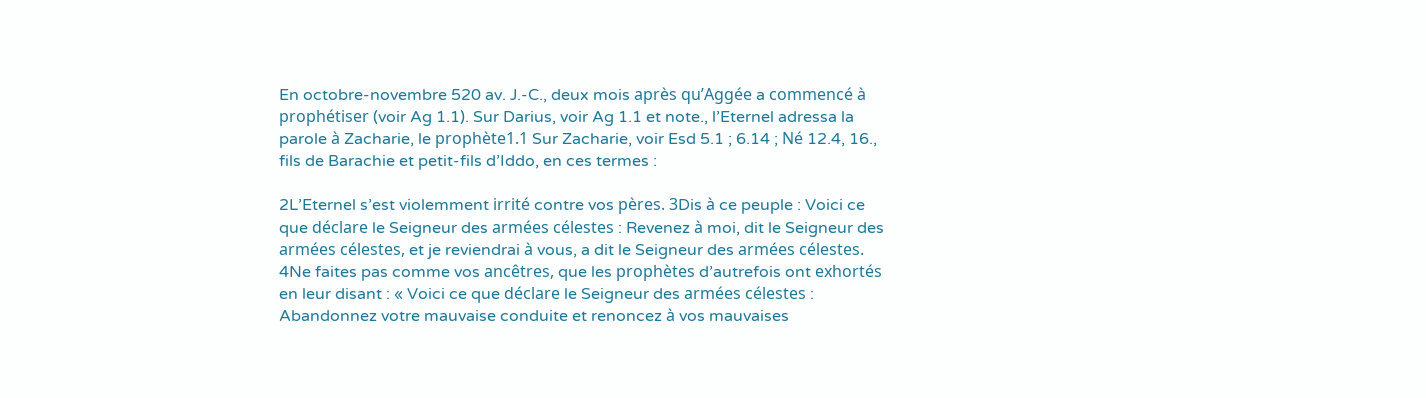En octobre-novembre 520 av. J.-C., deux mois après qu’Aggée a commencé à prophétiser (voir Ag 1.1). Sur Darius, voir Ag 1.1 et note., l’Eternel adressa la parole à Zacharie, le prophète1.1 Sur Zacharie, voir Esd 5.1 ; 6.14 ; Né 12.4, 16., fils de Barachie et petit-fils d’Iddo, en ces termes :

2L’Eternel s’est violemment irrité contre vos pères. 3Dis à ce peuple : Voici ce que déclare le Seigneur des armées célestes : Revenez à moi, dit le Seigneur des armées célestes, et je reviendrai à vous, a dit le Seigneur des armées célestes. 4Ne faites pas comme vos ancêtres, que les prophètes d’autrefois ont exhortés en leur disant : « Voici ce que déclare le Seigneur des armées célestes : Abandonnez votre mauvaise conduite et renoncez à vos mauvaises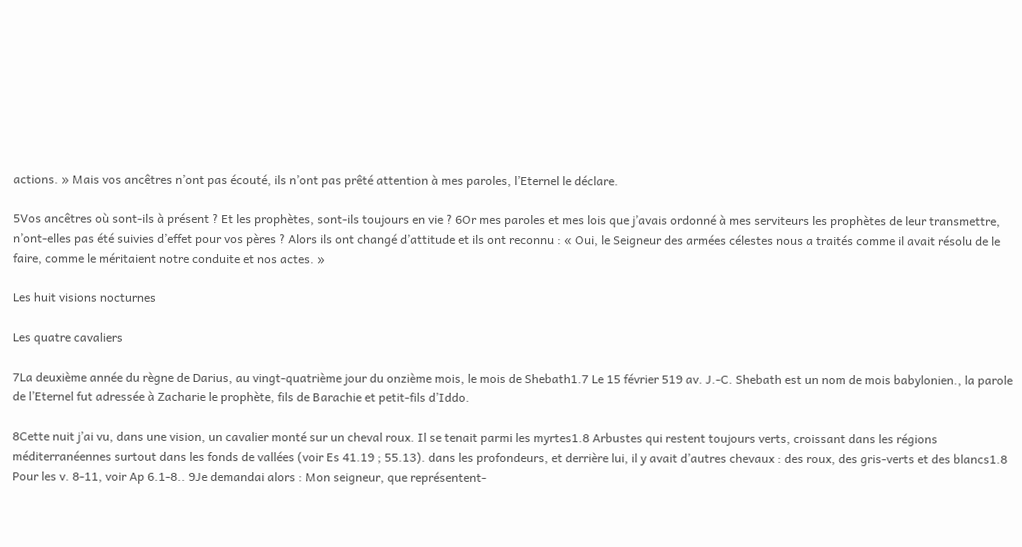actions. » Mais vos ancêtres n’ont pas écouté, ils n’ont pas prêté attention à mes paroles, l’Eternel le déclare.

5Vos ancêtres où sont-ils à présent ? Et les prophètes, sont-ils toujours en vie ? 6Or mes paroles et mes lois que j’avais ordonné à mes serviteurs les prophètes de leur transmettre, n’ont-elles pas été suivies d’effet pour vos pères ? Alors ils ont changé d’attitude et ils ont reconnu : « Oui, le Seigneur des armées célestes nous a traités comme il avait résolu de le faire, comme le méritaient notre conduite et nos actes. »

Les huit visions nocturnes

Les quatre cavaliers

7La deuxième année du règne de Darius, au vingt-quatrième jour du onzième mois, le mois de Shebath1.7 Le 15 février 519 av. J.-C. Shebath est un nom de mois babylonien., la parole de l’Eternel fut adressée à Zacharie le prophète, fils de Barachie et petit-fils d’Iddo.

8Cette nuit j’ai vu, dans une vision, un cavalier monté sur un cheval roux. Il se tenait parmi les myrtes1.8 Arbustes qui restent toujours verts, croissant dans les régions méditerranéennes surtout dans les fonds de vallées (voir Es 41.19 ; 55.13). dans les profondeurs, et derrière lui, il y avait d’autres chevaux : des roux, des gris-verts et des blancs1.8 Pour les v. 8-11, voir Ap 6.1-8.. 9Je demandai alors : Mon seigneur, que représentent-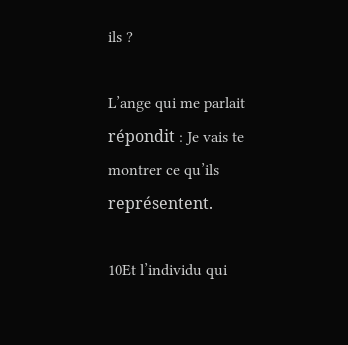ils ?

L’ange qui me parlait répondit : Je vais te montrer ce qu’ils représentent.

10Et l’individu qui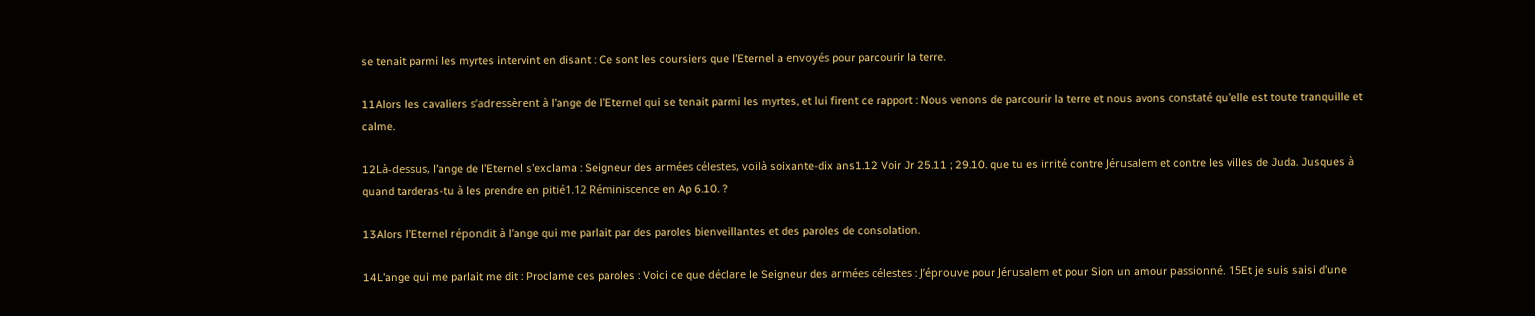se tenait parmi les myrtes intervint en disant : Ce sont les coursiers que l’Eternel a envoyés pour parcourir la terre.

11Alors les cavaliers s’adressèrent à l’ange de l’Eternel qui se tenait parmi les myrtes, et lui firent ce rapport : Nous venons de parcourir la terre et nous avons constaté qu’elle est toute tranquille et calme.

12Là-dessus, l’ange de l’Eternel s’exclama : Seigneur des armées célestes, voilà soixante-dix ans1.12 Voir Jr 25.11 ; 29.10. que tu es irrité contre Jérusalem et contre les villes de Juda. Jusques à quand tarderas-tu à les prendre en pitié1.12 Réminiscence en Ap 6.10. ?

13Alors l’Eternel répondit à l’ange qui me parlait par des paroles bienveillantes et des paroles de consolation.

14L’ange qui me parlait me dit : Proclame ces paroles : Voici ce que déclare le Seigneur des armées célestes : J’éprouve pour Jérusalem et pour Sion un amour passionné. 15Et je suis saisi d’une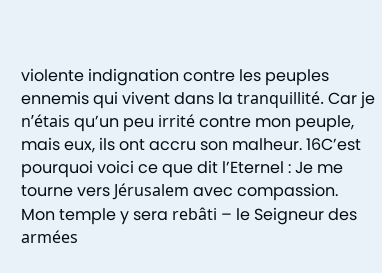violente indignation contre les peuples ennemis qui vivent dans la tranquillité. Car je n’étais qu’un peu irrité contre mon peuple, mais eux, ils ont accru son malheur. 16C’est pourquoi voici ce que dit l’Eternel : Je me tourne vers Jérusalem avec compassion. Mon temple y sera rebâti – le Seigneur des armées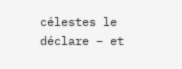célestes le déclare – et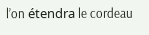l’on étendra le cordeau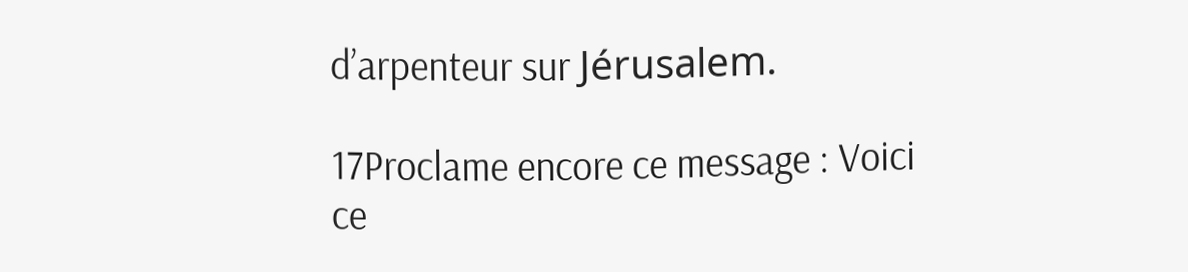d’arpenteur sur Jérusalem.

17Proclame encore ce message : Voici ce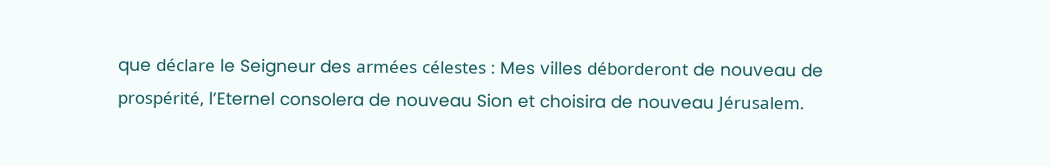que déclare le Seigneur des armées célestes : Mes villes déborderont de nouveau de prospérité, l’Eternel consolera de nouveau Sion et choisira de nouveau Jérusalem.